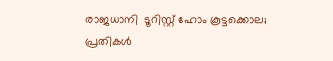രാജധാനി  ടൂറിസ്റ്റ് ഹോം കൂട്ടക്കൊല; പ്രതികള്‍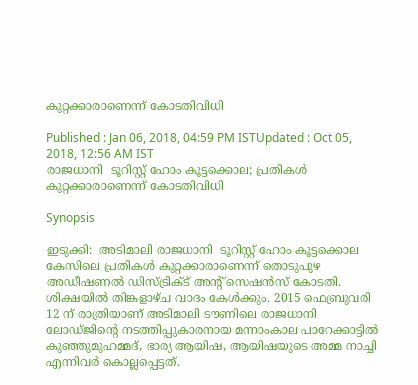കുറ്റക്കാരാണെന്ന് കോടതിവിധി

Published : Jan 06, 2018, 04:59 PM ISTUpdated : Oct 05, 2018, 12:56 AM IST
രാജധാനി  ടൂറിസ്റ്റ് ഹോം കൂട്ടക്കൊല; പ്രതികള്‍ കുറ്റക്കാരാണെന്ന് കോടതിവിധി

Synopsis

ഇടുക്കി:  അടിമാലി രാജധാനി  ടൂറിസ്റ്റ് ഹോം കൂട്ടക്കൊല കേസിലെ പ്രതികള്‍ കുറ്റക്കാരാണെന്ന് തൊടുപുഴ അഡീഷണല്‍ ഡിസ്ട്രിക്ട് അന്റ് സെഷന്‍സ് കോടതി.  ശിക്ഷയില്‍ തിങ്കളാഴ്ച വാദം കേള്‍ക്കും. 2015 ഫെബ്രുവരി 12 ന് രാത്രിയാണ് അടിമാലി ടൗണിലെ രാജധാനി ലോഡ്ജിന്റെ നടത്തിപ്പുകാരനായ മന്നാംകാല പാറേക്കാട്ടില്‍ കുഞ്ഞുമുഹമ്മദ്, ഭാര്യ ആയിഷ, ആയിഷയുടെ അമ്മ നാച്ചി എന്നിവര്‍ കൊല്ലപ്പെട്ടത്.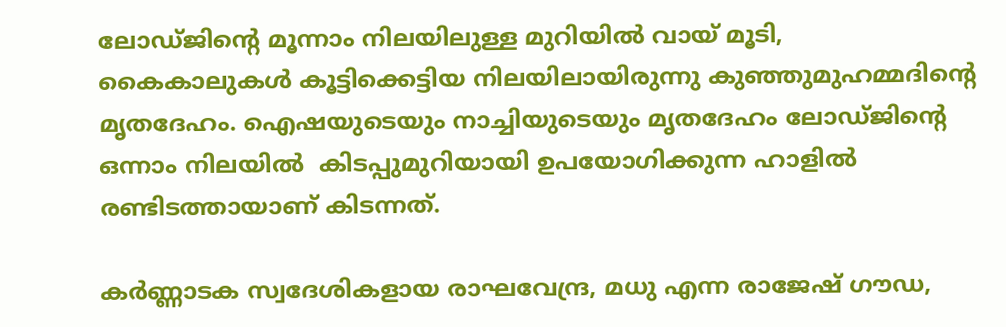ലോഡ്ജിന്റെ മൂന്നാം നിലയിലുള്ള മുറിയില്‍ വായ് മൂടി, കൈകാലുകള്‍ കൂട്ടിക്കെട്ടിയ നിലയിലായിരുന്നു കുഞ്ഞുമുഹമ്മദിന്റെ മൃതദേഹം. ഐഷയുടെയും നാച്ചിയുടെയും മൃതദേഹം ലോഡ്ജിന്റെ ഒന്നാം നിലയില്‍  കിടപ്പുമുറിയായി ഉപയോഗിക്കുന്ന ഹാളില്‍ രണ്ടിടത്തായാണ് കിടന്നത്.

കര്‍ണ്ണാടക സ്വദേശികളായ രാഘവേന്ദ്ര, മധു എന്ന രാജേഷ് ഗൗഡ,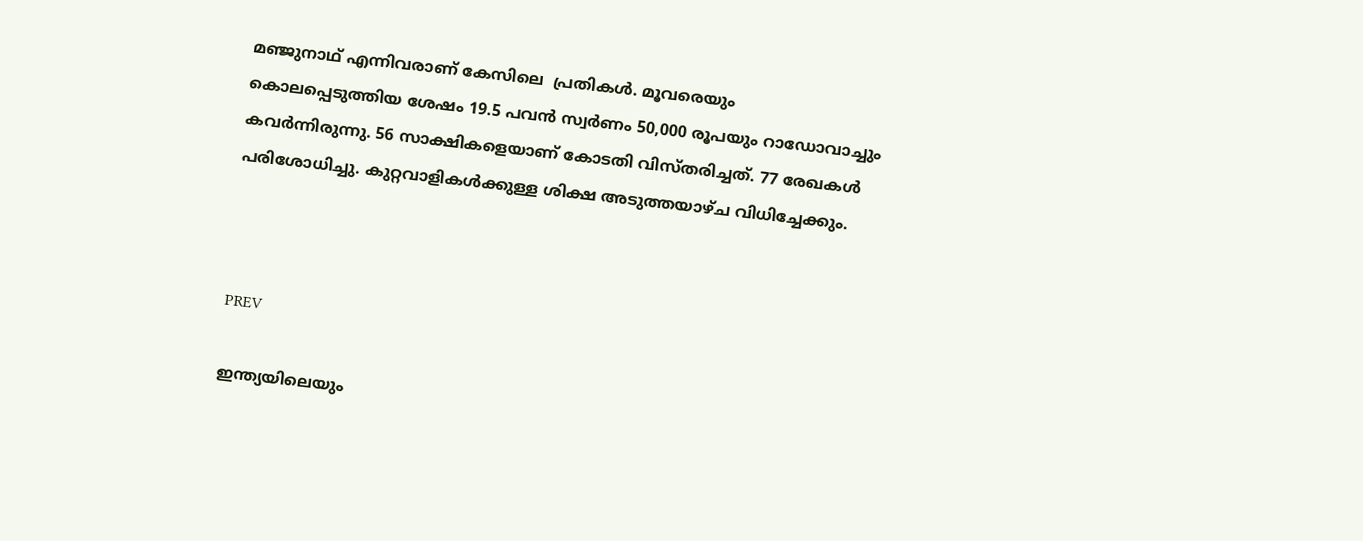മഞ്ജുനാഥ് എന്നിവരാണ് കേസിലെ  പ്രതികള്‍. മൂവരെയും കൊലപ്പെടുത്തിയ ശേഷം 19.5 പവന്‍ സ്വര്‍ണം 50,000 രൂപയും റാഡോവാച്ചും കവര്‍ന്നിരുന്നു. 56 സാക്ഷികളെയാണ് കോടതി വിസ്തരിച്ചത്. 77 രേഖകള്‍ പരിശോധിച്ചു. കുറ്റവാളികള്‍ക്കുള്ള ശിക്ഷ അടുത്തയാഴ്ച വിധിച്ചേക്കും.



PREV

ഇന്ത്യയിലെയും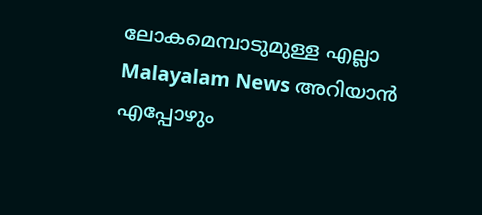ലോകമെമ്പാടുമുള്ള എല്ലാ Malayalam News അറിയാൻ എപ്പോഴും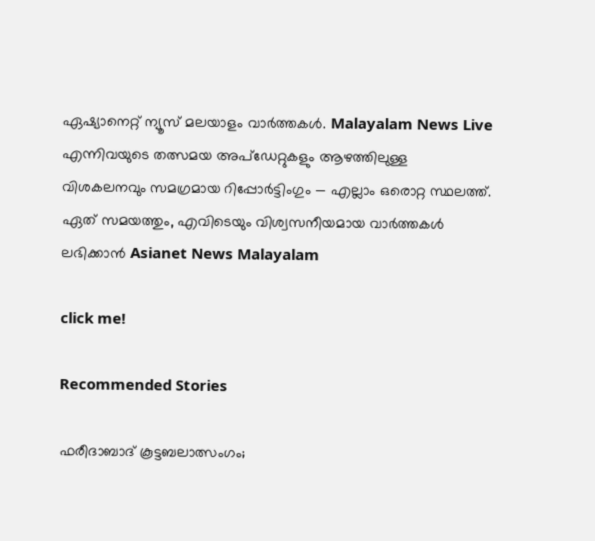ഏഷ്യാനെറ്റ് ന്യൂസ് മലയാളം വാർത്തകൾ. Malayalam News Live എന്നിവയുടെ തത്സമയ അപ്‌ഡേറ്റുകളും ആഴത്തിലുള്ള വിശകലനവും സമഗ്രമായ റിപ്പോർട്ടിംഗും — എല്ലാം ഒരൊറ്റ സ്ഥലത്ത്. ഏത് സമയത്തും, എവിടെയും വിശ്വസനീയമായ വാർത്തകൾ ലഭിക്കാൻ Asianet News Malayalam

click me!

Recommended Stories

ഫരീദാബാദ് കൂട്ടബലാത്സംഗം;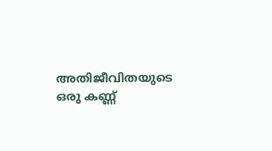അതിജീവിതയുടെ ഒരു കണ്ണ്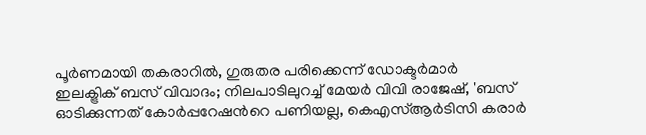പൂർണമായി തകരാറിൽ, ഗുരുതര പരിക്കെന്ന് ഡോക്ടർമാർ
ഇലക്ട്രിക് ബസ് വിവാദം; നിലപാടിലുറച്ച് മേയര്‍ വിവി രാജേഷ്, 'ബസ് ഓടിക്കുന്നത് കോര്‍പ്പറേഷന്‍റെ പണിയല്ല, കെഎസ്ആര്‍ടിസി കരാര്‍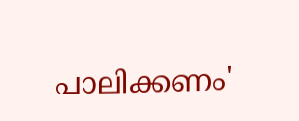പാലിക്കണം'